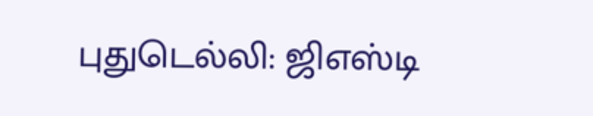புதுடெல்லி: ஜிஎஸ்டி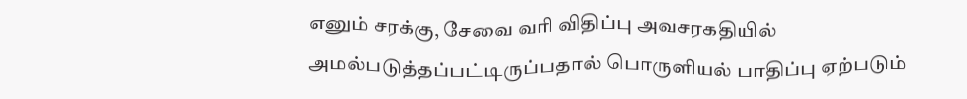எனும் சரக்கு, சேவை வரி விதிப்பு அவசரகதியில் அமல்படுத்தப்பட்டிருப்பதால் பொருளியல் பாதிப்பு ஏற்படும்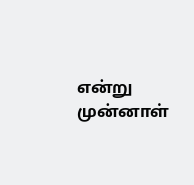என்று முன்னாள்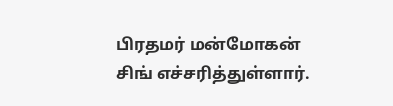பிரதமர் மன்மோகன் சிங் எச்சரித்துள்ளார்.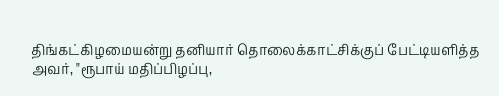திங்கட்கிழமையன்று தனியார் தொலைக்காட்சிக்குப் பேட்டியளித்த அவர், "ரூபாய் மதிப்பிழப்பு,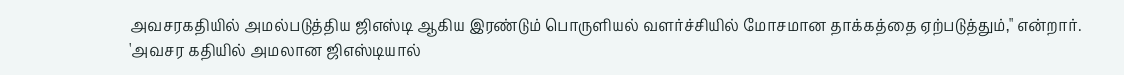அவசரகதியில் அமல்படுத்திய ஜிஎஸ்டி ஆகிய இரண்டும் பொருளியல் வளர்ச்சியில் மோசமான தாக்கத்தை ஏற்படுத்தும்," என்றார்.
'அவசர கதியில் அமலான ஜிஎஸ்டியால்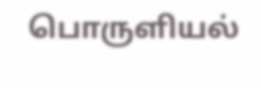பொருளியல்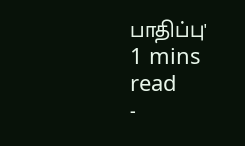பாதிப்பு'
1 mins read
-